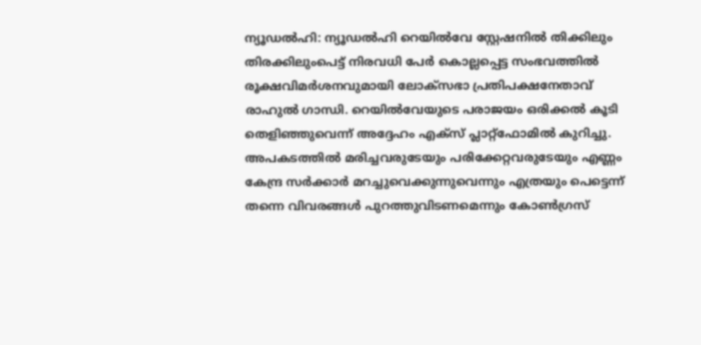ന്യൂഡൽഹി: ന്യൂഡൽഹി റെയിൽവേ സ്റ്റേഷനിൽ തിക്കിലും തിരക്കിലുംപെട്ട് നിരവധി പേർ കൊല്ലപ്പെട്ട സംഭവത്തിൽ രൂക്ഷവിമർശനവുമായി ലോക്സഭാ പ്രതിപക്ഷനേതാവ് രാഹുൽ ഗാന്ധി. റെയിൽവേയുടെ പരാജയം ഒരിക്കൽ കൂടി തെളിഞ്ഞുവെന്ന് അദ്ദേഹം എക്സ് പ്ലാറ്റ്ഫോമിൽ കുറിച്ചു. അപകടത്തിൽ മരിച്ചവരുടേയും പരിക്കേറ്റവരുടേയും എണ്ണം കേന്ദ്ര സർക്കാർ മറച്ചുവെക്കുന്നുവെന്നും എത്രയും പെട്ടെന്ന് തന്നെ വിവരങ്ങൾ പുറത്തുവിടണമെന്നും കോൺഗ്രസ്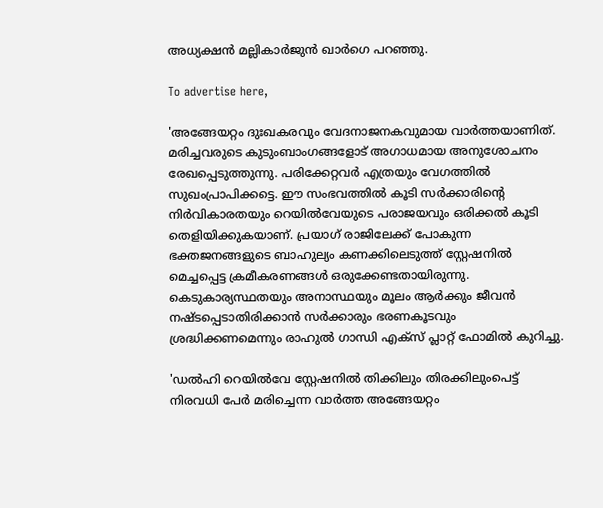അധ്യക്ഷൻ മല്ലികാർജുൻ ഖാർഗെ പറഞ്ഞു.

To advertise here,

'അങ്ങേയറ്റം ദുഃഖകരവും വേദനാജനകവുമായ വാർത്തയാണിത്. മരിച്ചവരുടെ കുടുംബാംഗങ്ങളോട് അഗാധമായ അനുശോചനം രേഖപ്പെടുത്തുന്നു. പരിക്കേറ്റവർ എത്രയും വേഗത്തിൽ സുഖംപ്രാപിക്കട്ടെ. ഈ സംഭവത്തിൽ കൂടി സർക്കാരിന്റെ നിർവികാരതയും റെയിൽവേയുടെ പരാജയവും ഒരിക്കൽ കൂടി തെളിയിക്കുകയാണ്. പ്രയാഗ് രാജിലേക്ക് പോകുന്ന ഭക്തജനങ്ങളുടെ ബാഹുല്യം കണക്കിലെടുത്ത് സ്റ്റേഷനിൽ മെച്ചപ്പെട്ട ക്രമീകരണങ്ങൾ ഒരുക്കേണ്ടതായിരുന്നു. കെടുകാര്യസ്ഥതയും അനാസ്ഥയും മൂലം ആർക്കും ജീവൻ നഷ്ടപ്പെടാതിരിക്കാൻ സർക്കാരും ഭരണകൂടവും ശ്രദ്ധിക്കണമെന്നും രാഹുൽ ഗാന്ധി എക്സ് പ്ലാറ്റ് ഫോമിൽ കുറിച്ചു.

'ഡൽഹി റെയിൽവേ സ്റ്റേഷനിൽ തിക്കിലും തിരക്കിലുംപെട്ട് നിരവധി പേർ മരിച്ചെന്ന വാർത്ത അങ്ങേയറ്റം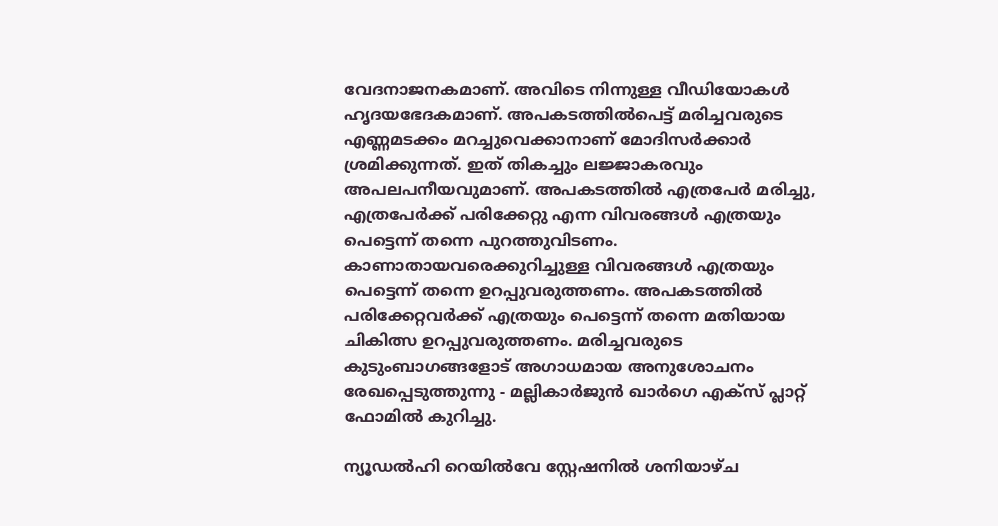വേദനാജനകമാണ്. അവിടെ നിന്നുള്ള വീഡിയോകൾ ഹൃദയഭേദകമാണ്. അപകടത്തിൽപെട്ട് മരിച്ചവരുടെ എണ്ണമടക്കം മറച്ചുവെക്കാനാണ് മോദിസർക്കാർ ശ്രമിക്കുന്നത്. ഇത് തികച്ചും ലജ്ജാകരവും അപലപനീയവുമാണ്. അപകടത്തിൽ എത്രപേർ മരിച്ചു, എത്രപേർക്ക് പരിക്കേറ്റു എന്ന വിവരങ്ങൾ എത്രയും പെട്ടെന്ന് തന്നെ പുറത്തുവിടണം. കാണാതായവരെക്കുറിച്ചുള്ള വിവരങ്ങൾ എത്രയും പെട്ടെന്ന് തന്നെ ഉറപ്പുവരുത്തണം. അപകടത്തിൽ പരിക്കേറ്റവർക്ക് എത്രയും പെട്ടെന്ന് തന്നെ മതിയായ ചികിത്സ ഉറപ്പുവരുത്തണം. മരിച്ചവരുടെ കുടുംബാഗങ്ങളോട് അഗാധമായ അനുശോചനം രേഖപ്പെടുത്തുന്നു - മല്ലികാർജുൻ ഖാർഗെ എക്സ് പ്ലാറ്റ് ഫോമിൽ കുറിച്ചു.

ന്യൂഡൽഹി റെയിൽവേ സ്റ്റേഷനിൽ ശനിയാഴ്ച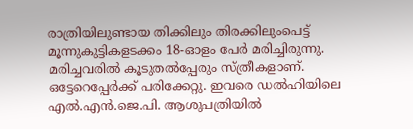രാത്രിയിലുണ്ടായ തിക്കിലും തിരക്കിലുംപെട്ട് മൂന്നുകുട്ടികളടക്കം 18-ഓളം പേർ മരിച്ചിരുന്നു. മരിച്ചവരിൽ കൂടുതൽപ്പേരും സ്ത്രീകളാണ്. ഒട്ടേറെപ്പേർക്ക് പരിക്കേറ്റു. ഇവരെ ഡൽഹിയിലെ എൽ.എൻ.ജെ.പി. ആശുപത്രിയിൽ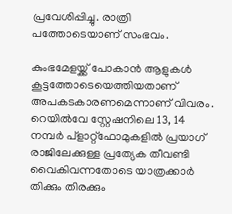പ്രവേശിപ്പിച്ചു. രാത്രി പത്തോടെയാണ് സംഭവം.

കുംഭമേളയ്ക്ക് പോകാൻ ആളുകൾ കൂട്ടത്തോടെയെത്തിയതാണ് അപകടകാരണമെന്നാണ് വിവരം. റെയിൽവേ സ്റ്റേഷനിലെ 13, 14 നമ്പർ പ്ളാറ്റ്ഫോമുകളിൽ പ്രയാഗ് രാജിലേക്കുള്ള പ്രത്യേക തീവണ്ടി വൈകിവന്നതോടെ യാത്രക്കാർ തിക്കും തിരക്കും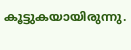കൂട്ടുകയായിരുന്നു.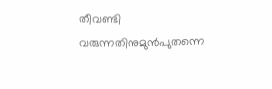തീവണ്ടി വരുന്നതിനുമുൻപുതന്നെ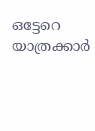ഒട്ടേറെ യാത്രക്കാർ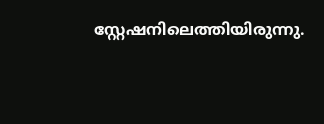സ്റ്റേഷനിലെത്തിയിരുന്നു.